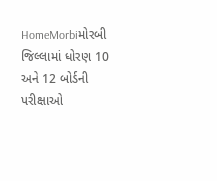HomeMorbiમોરબી જિલ્લામાં ધોરણ 10 અને 12 બોર્ડની પરીક્ષાઓ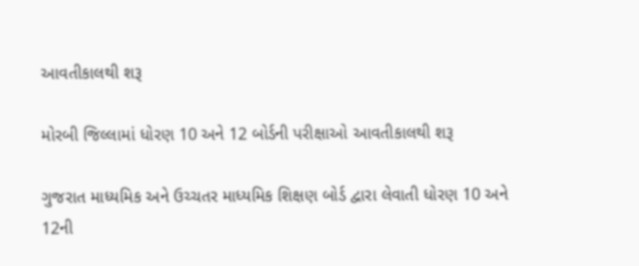આવતીકાલથી શરૂ

મોરબી જિલ્લામાં ધોરણ 10 અને 12 બોર્ડની પરીક્ષાઓ આવતીકાલથી શરૂ

ગુજરાત માધ્યમિક અને ઉચ્ચતર માધ્યમિક શિક્ષણ બોર્ડ દ્વારા લેવાતી ધોરણ 10 અને 12ની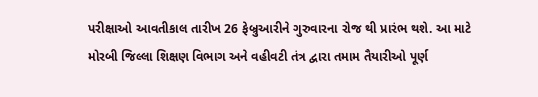પરીક્ષાઓ આવતીકાલ તારીખ 26 ફેબ્રુઆરીને ગુરુવારના રોજ થી પ્રારંભ થશે. આ માટે મોરબી જિલ્લા શિક્ષણ વિભાગ અને વહીવટી તંત્ર દ્વારા તમામ તૈયારીઓ પૂર્ણ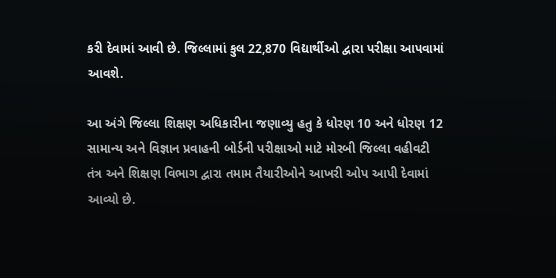કરી દેવામાં આવી છે. જિલ્લામાં કુલ 22,870 વિદ્યાર્થીઓ દ્વારા પરીક્ષા આપવામાં આવશે.

આ અંગે જિલ્લા શિક્ષણ અધિકારીના જણાવ્યુ હતુ કે ધોરણ 10 અને ધોરણ 12 સામાન્ય અને વિજ્ઞાન પ્રવાહની બોર્ડની પરીક્ષાઓ માટે મોરબી જિલ્લા વહીવટી તંત્ર અને શિક્ષણ વિભાગ દ્વારા તમામ તૈયારીઓને આખરી ઓપ આપી દેવામાં આવ્યો છે.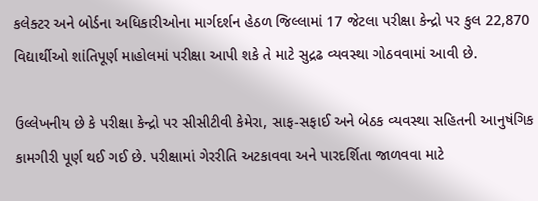કલેક્ટર અને બોર્ડના અધિકારીઓના માર્ગદર્શન હેઠળ જિલ્લામાં 17 જેટલા પરીક્ષા કેન્દ્રો પર કુલ 22,870 વિદ્યાર્થીઓ શાંતિપૂર્ણ માહોલમાં પરીક્ષા આપી શકે તે માટે સુદ્રઢ વ્યવસ્થા ગોઠવવામાં આવી છે.

ઉલ્લેખનીય છે કે પરીક્ષા કેન્દ્રો પર સીસીટીવી કેમેરા, સાફ-સફાઈ અને બેઠક વ્યવસ્થા સહિતની આનુષંગિક કામગીરી પૂર્ણ થઈ ગઈ છે. પરીક્ષામાં ગેરરીતિ અટકાવવા અને પારદર્શિતા જાળવવા માટે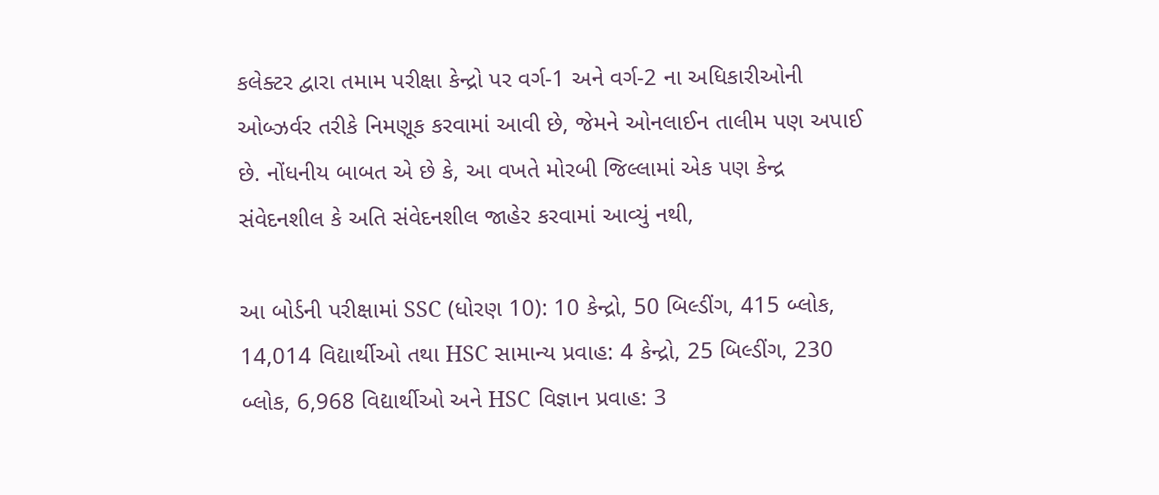કલેક્ટર દ્વારા તમામ પરીક્ષા કેન્દ્રો પર વર્ગ-1 અને વર્ગ-2 ના અધિકારીઓની ઓબ્ઝર્વર તરીકે નિમણૂક કરવામાં આવી છે, જેમને ઓનલાઈન તાલીમ પણ અપાઈ છે. નોંધનીય બાબત એ છે કે, આ વખતે મોરબી જિલ્લામાં એક પણ કેન્દ્ર સંવેદનશીલ કે અતિ સંવેદનશીલ જાહેર કરવામાં આવ્યું નથી,

આ બોર્ડની પરીક્ષામાં SSC (ધોરણ 10): 10 કેન્દ્રો, 50 બિલ્ડીંગ, 415 બ્લોક, 14,014 વિદ્યાર્થીઓ તથા HSC સામાન્ય પ્રવાહ: 4 કેન્દ્રો, 25 બિલ્ડીંગ, 230 બ્લોક, 6,968 વિદ્યાર્થીઓ અને HSC વિજ્ઞાન પ્રવાહ: 3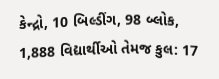કેન્દ્રો, 10 બિલ્ડીંગ, 98 બ્લોક, 1,888 વિદ્યાર્થીઓ તેમજ કુલ: 17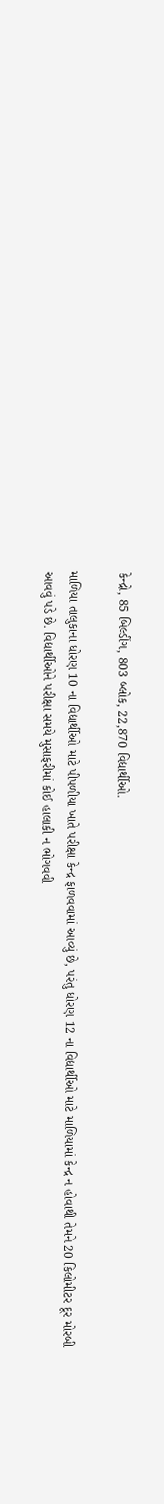કેન્દ્રો, 85 બિલ્ડીંગ, 803 બ્લોક, 22,870 વિદ્યાર્થીઓ.

માળિયા તાલુકાના ધોરણ 10 ના વિદ્યાર્થીઓ માટે પીપળીયા ખાતે પરીક્ષા કેન્દ્ર ફાળવવામાં આવ્યું છે, પરંતુ ધોરણ 12 ના વિદ્યાર્થીઓ માટે માળિયામાં કેન્દ્ર ન હોવાથી તેમને 20 કિલોમીટર દૂર મોરબી આવવું પડે છે. વિદ્યાર્થીઓને પરીક્ષા સમયે મુસાફરીમાં કોઈ હાલાકી ન ભોગવવી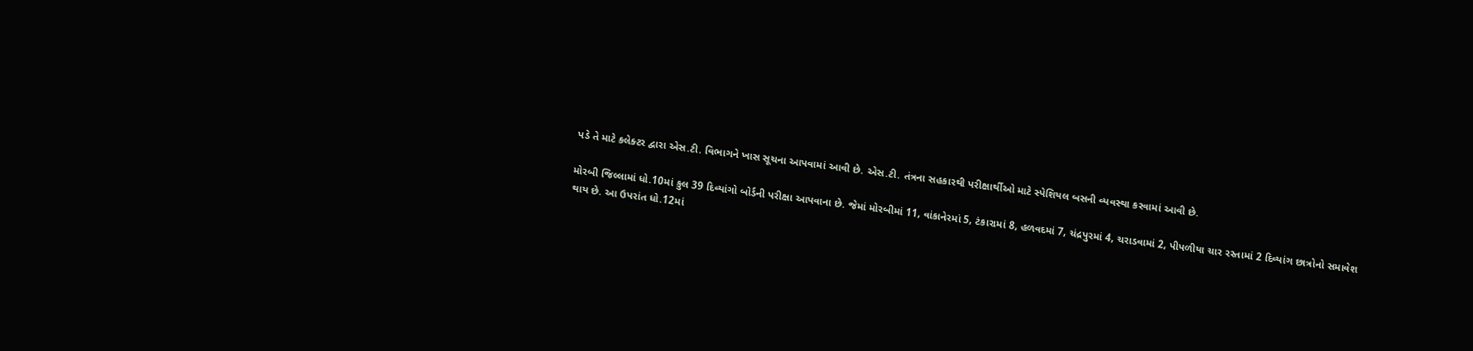પડે તે માટે કલેક્ટર દ્વારા એસ.ટી. વિભાગને ખાસ સૂચના આપવામાં આવી છે. એસ.ટી. તંત્રના સહકારથી પરીક્ષાર્થીઓ માટે સ્પેશિયલ બસની વ્યવસ્થા કરવામાં આવી છે.

મોરબી જિલ્લામાં ધો.10માં કુલ 39 દિવ્યાંગો બોર્ડની પરીક્ષા આપવાના છે. જેમાં મોરબીમાં 11, વાંકાનેરમાં 5, ટંકારામાં 8, હળવદમાં 7, ચંદ્રપુરમાં 4, ચરાડવામાં 2, પીપળીયા ચાર રસ્તામાં 2 દિવ્યાંગ છાત્રોનો સમાવેશ થાય છે. આ ઉપરાંત ધો.12માં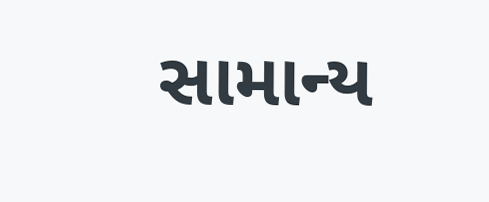સામાન્ય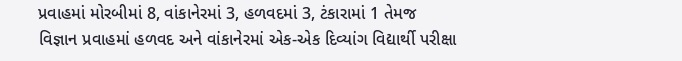પ્રવાહમાં મોરબીમાં 8, વાંકાનેરમાં 3, હળવદમાં 3, ટંકારામાં 1 તેમજ વિજ્ઞાન પ્રવાહમાં હળવદ અને વાંકાનેરમાં એક-એક દિવ્યાંગ વિદ્યાર્થી પરીક્ષા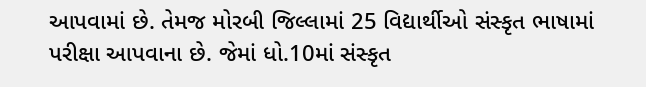આપવામાં છે. તેમજ મોરબી જિલ્લામાં 25 વિદ્યાર્થીઓ સંસ્કૃત ભાષામાં પરીક્ષા આપવાના છે. જેમાં ધો.10માં સંસ્કૃત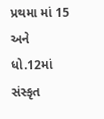પ્રથમા માં 15 અને ધો.12માં સંસ્કૃત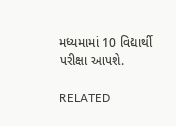મધ્યમામાં 10 વિદ્યાર્થી પરીક્ષા આપશે.

RELATED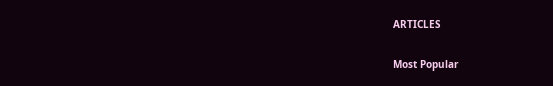ARTICLES

Most Popular